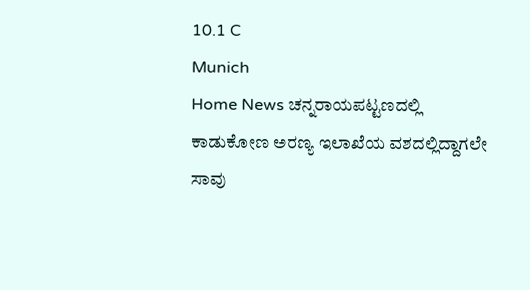10.1 C
Munich
Home News ಚನ್ನರಾಯಪಟ್ಟಣದಲ್ಲಿ ಕಾಡುಕೋಣ ಅರಣ್ಯ ಇಲಾಖೆಯ ವಶದಲ್ಲಿದ್ದಾಗಲೇ ಸಾವು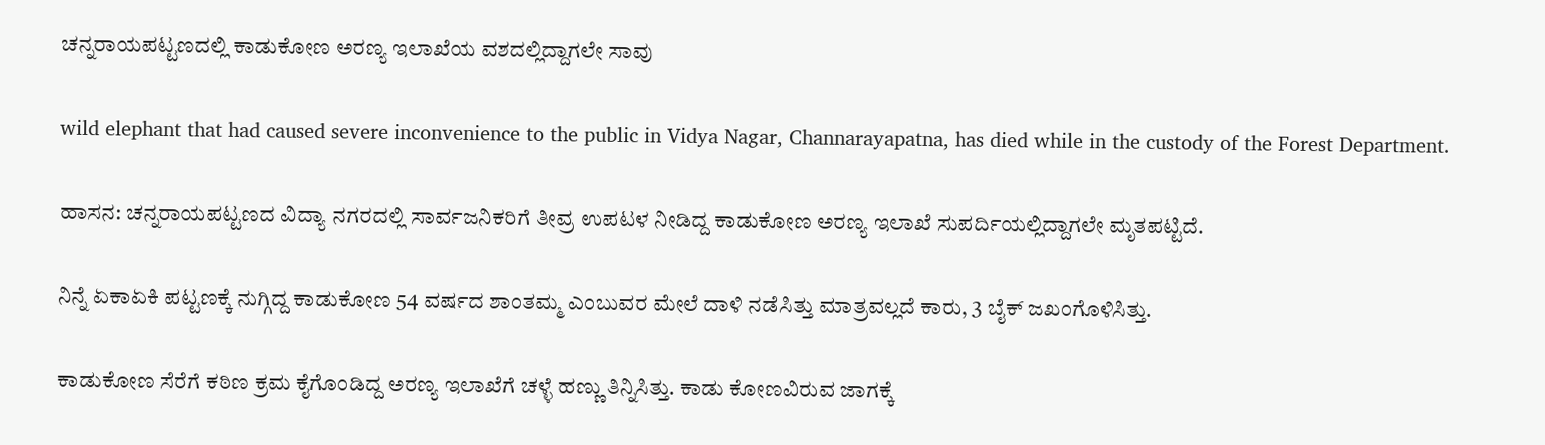ಚನ್ನರಾಯಪಟ್ಟಣದಲ್ಲಿ ಕಾಡುಕೋಣ ಅರಣ್ಯ ಇಲಾಖೆಯ ವಶದಲ್ಲಿದ್ದಾಗಲೇ ಸಾವು

wild elephant that had caused severe inconvenience to the public in Vidya Nagar, Channarayapatna, has died while in the custody of the Forest Department.

ಹಾಸನ: ಚನ್ನರಾಯಪಟ್ಟಣದ ವಿದ್ಯಾ ನಗರದಲ್ಲಿ ಸಾರ್ವಜನಿಕರಿಗೆ ತೀವ್ರ ಉಪಟಳ ನೀಡಿದ್ದ ಕಾಡುಕೋಣ ಅರಣ್ಯ ಇಲಾಖೆ ಸುಪರ್ದಿಯಲ್ಲಿದ್ದಾಗಲೇ ಮೃತಪಟ್ಟಿದೆ.

ನಿನ್ನೆ ಏಕಾಏಕಿ ಪಟ್ಟಣಕ್ಕೆ ನುಗ್ಗಿದ್ದ ಕಾಡುಕೋಣ 54 ವರ್ಷದ ಶಾಂತಮ್ಮ ಎಂಬುವರ ಮೇಲೆ ದಾಳಿ ನಡೆಸಿತ್ತು ಮಾತ್ರವಲ್ಲದೆ ಕಾರು, 3 ಬೈಕ್ ಜಖಂಗೊಳಿಸಿತ್ತು.

ಕಾಡುಕೋಣ ಸೆರೆಗೆ ಕಠಿಣ ಕ್ರಮ ಕೈಗೊಂಡಿದ್ದ ಅರಣ್ಯ ಇಲಾಖೆಗೆ ಚಳ್ಳೆ ಹಣ್ಣು ತಿನ್ನಿಸಿತ್ತು. ಕಾಡು ಕೋಣವಿರುವ ಜಾಗಕ್ಕೆ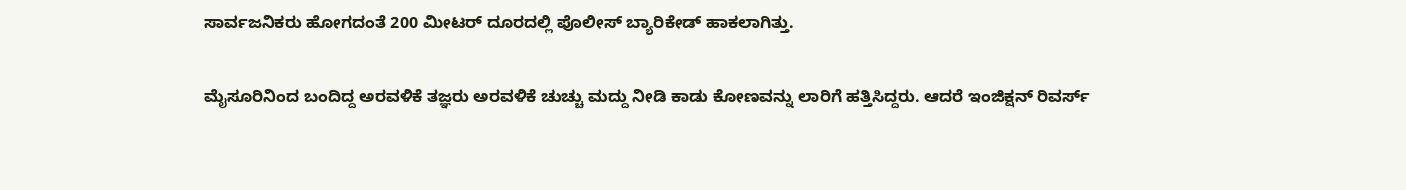ಸಾರ್ವಜನಿಕರು ಹೋಗದಂತೆ 200 ಮೀಟರ್ ದೂರದಲ್ಲಿ ಪೊಲೀಸ್ ಬ್ಯಾರಿಕೇಡ್ ಹಾಕಲಾಗಿತ್ತು.

ಮೈಸೂರಿನಿಂದ ಬಂದಿದ್ದ ಅರವಳಿಕೆ ತಜ್ಞರು ಅರವಳಿಕೆ ಚುಚ್ಚು ಮದ್ದು ನೀಡಿ ಕಾಡು ಕೋಣವನ್ನು ಲಾರಿಗೆ ಹತ್ತಿಸಿದ್ದರು. ಆದರೆ ಇಂಜಿಕ್ಷನ್ ರಿವರ್ಸ್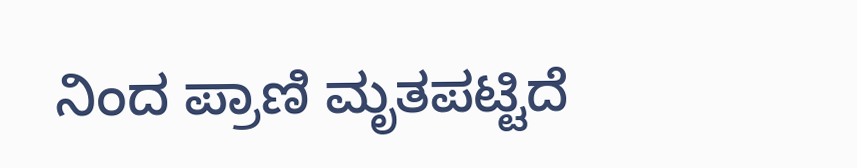ನಿಂದ ಪ್ರಾಣಿ ಮೃತಪಟ್ಟಿದೆ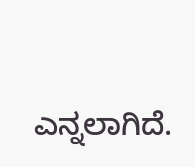ಎನ್ನಲಾಗಿದೆ.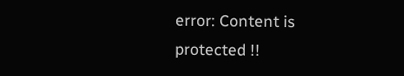error: Content is protected !!